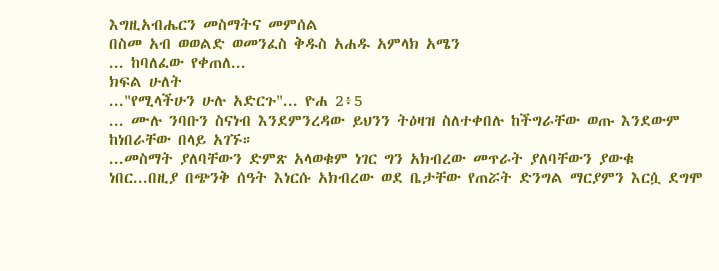እግዚአብሔርን መስማትና መምሰል
በስመ አብ ወወልድ ወመንፈስ ቅዱስ አሐዱ አምላክ አሜን
... ከባለፈው የቀጠለ...
ክፍል ሁለት
..."የሚላችሁን ሁሉ አድርጉ"... ዮሐ 2፥5
... ሙሉ ንባቡን ስናነብ እንደምንረዳው ይህንን ትዕዛዝ ስለተቀበሉ ከችግራቸው ወጡ እንደውም ከነበራቸው በላይ አገኙ።
...መስማት ያለባቸውን ድምጽ አላወቁም ነገር ግን አክብረው መጥራት ያለባቸውን ያውቁ ነበር...በዚያ በጭንቅ ሰዓት እነርሱ አክብረው ወደ ቤታቸው የጠሯት ድንግል ማርያምን እርሷ ደግሞ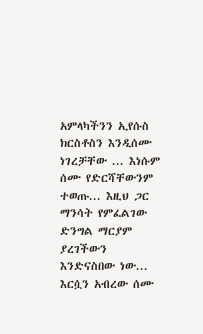አምላካችንን ኢየሱስ ክርስቶስን እንዲሰሙ ነገረቻቸው ... እነሱም ሰሙ የድርሻቸውንም ተወጡ... እዚህ ጋር ማንሳት የምፈልገው ድንግል ማርያም ያረገችውን እንድናስበው ነው... እርሷን አብረው ሰሙ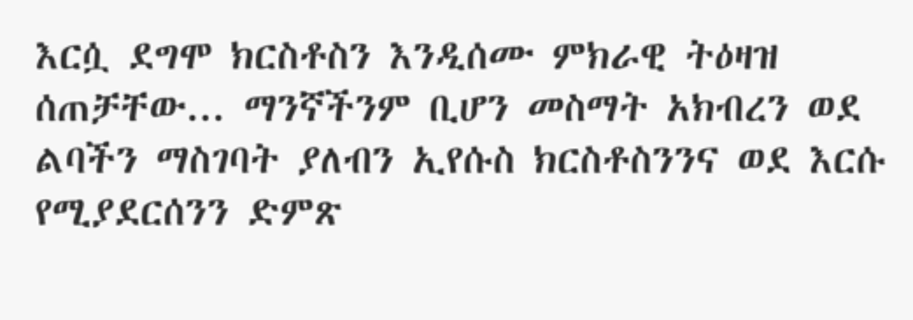እርሷ ደግሞ ክርስቶስን እንዲሰሙ ምክራዊ ትዕዛዝ ሰጠቻቸው... ማንኛችንም ቢሆን መስማት አክብረን ወደ ልባችን ማስገባት ያለብን ኢየሱስ ክርስቶስንንና ወደ እርሱ የሚያደርሰንን ድምጽ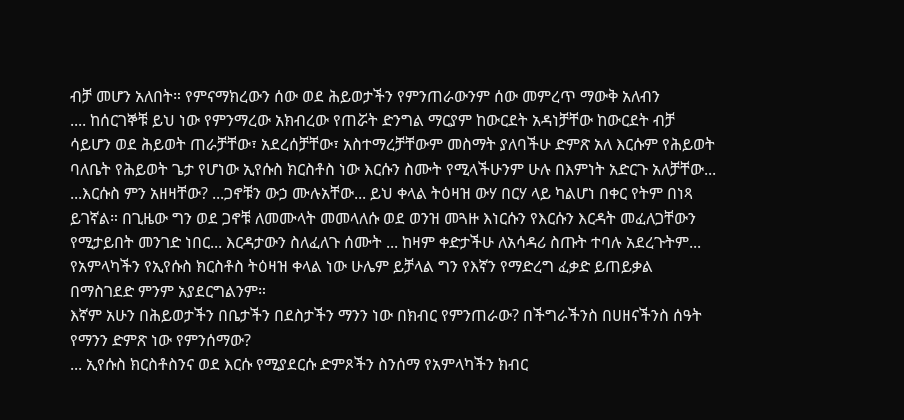ብቻ መሆን አለበት። የምናማክረውን ሰው ወደ ሕይወታችን የምንጠራውንም ሰው መምረጥ ማውቅ አለብን
.... ከሰርገኞቹ ይህ ነው የምንማረው አክብረው የጠሯት ድንግል ማርያም ከውርደት አዳነቻቸው ከውርደት ብቻ ሳይሆን ወደ ሕይወት ጠራቻቸው፣ አደረሰቻቸው፣ አስተማረቻቸውም መስማት ያለባችሁ ድምጽ አለ እርሱም የሕይወት ባለቤት የሕይወት ጌታ የሆነው ኢየሱስ ክርስቶስ ነው እርሱን ስሙት የሚላችሁንም ሁሉ በእምነት አድርጉ አለቻቸው...
...እርሱስ ምን አዘዛቸው? ...ጋኖቹን ውኃ ሙሉአቸው... ይህ ቀላል ትዕዛዝ ውሃ በርሃ ላይ ካልሆነ በቀር የትም በነጻ ይገኛል። በጊዜው ግን ወደ ጋኖቹ ለመሙላት መመላለሱ ወደ ወንዝ መጓዙ እነርሱን የእርሱን እርዳት መፈለጋቸውን የሚታይበት መንገድ ነበር... እርዳታውን ስለፈለጉ ሰሙት ... ከዛም ቀድታችሁ ለአሳዳሪ ስጡት ተባሉ አደረጉትም...
የአምላካችን የኢየሱስ ክርስቶስ ትዕዛዝ ቀላል ነው ሁሌም ይቻላል ግን የእኛን የማድረግ ፈቃድ ይጠይቃል በማስገደድ ምንም አያደርግልንም።
እኛም አሁን በሕይወታችን በቤታችን በደስታችን ማንን ነው በክብር የምንጠራው? በችግራችንስ በሀዘናችንስ ሰዓት የማንን ድምጽ ነው የምንሰማው?
... ኢየሱስ ክርስቶስንና ወደ እርሱ የሚያደርሱ ድምጾችን ስንሰማ የአምላካችን ክብር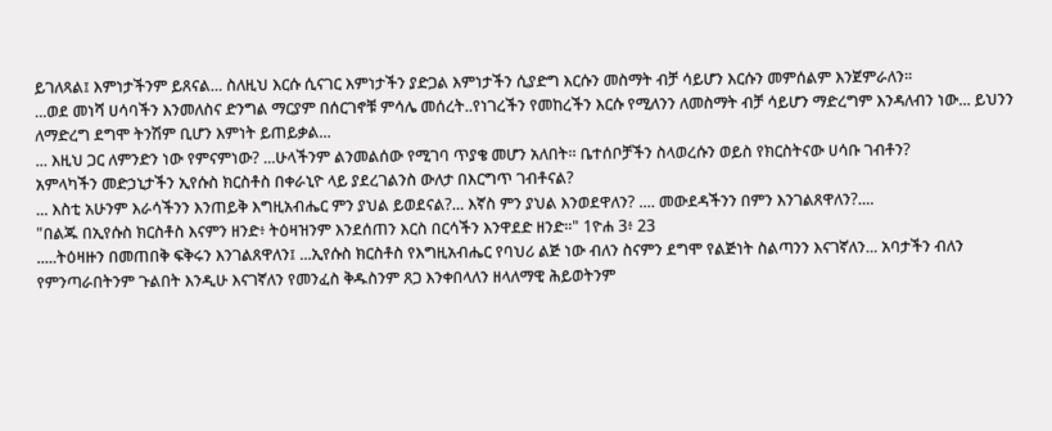ይገለጻል፤ እምነታችንም ይጸናል... ስለዚህ እርሱ ሲናገር እምነታችን ያድጋል እምነታችን ሲያድግ እርሱን መስማት ብቻ ሳይሆን እርሱን መምሰልም እንጀምራለን።
...ወደ መነሻ ሀሳባችን እንመለስና ድንግል ማርያም በሰርገኖቹ ምሳሌ መሰረት..የነገረችን የመከረችን እርሱ የሚለንን ለመስማት ብቻ ሳይሆን ማድረግም እንዳለብን ነው... ይህንን ለማድረግ ደግሞ ትንሽም ቢሆን እምነት ይጠይቃል...
... እዚህ ጋር ለምንድን ነው የምናምነው? ...ሁላችንም ልንመልሰው የሚገባ ጥያቄ መሆን አለበት። ቤተሰቦቻችን ስላወረሱን ወይስ የክርስትናው ሀሳቡ ገብቶን?
አምላካችን መድኃኒታችን ኢየሱስ ክርስቶስ በቀራኒዮ ላይ ያደረገልንስ ውለታ በእርግጥ ገብቶናል?
... እስቲ አሁንም እራሳችንን እንጠይቅ እግዚአብሔር ምን ያህል ይወደናል?... እኛስ ምን ያህል እንወደዋለን? .... መውደዳችንን በምን እንገልጸዋለን?....
"በልጁ በኢየሱስ ክርስቶስ እናምን ዘንድ፥ ትዕዛዝንም እንደሰጠን እርስ በርሳችን እንዋደድ ዘንድ።" 1ዮሐ 3፥ 23
.....ትዕዛዙን በመጠበቅ ፍቅሩን እንገልጸዋለን፤ ...ኢየሱስ ክርስቶስ የእግዚአብሔር የባህሪ ልጅ ነው ብለን ስናምን ደግሞ የልጅነት ስልጣንን እናገኛለን... አባታችን ብለን የምንጣራበትንም ጉልበት እንዲሁ እናገኛለን የመንፈስ ቅዱስንም ጸጋ እንቀበላለን ዘላለማዊ ሕይወትንም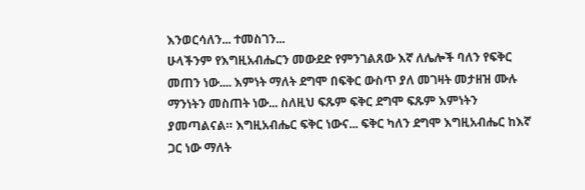እንወርሳለን... ተመስገን...
ሁላችንም የእግዚአብሔርን መውደድ የምንገልጸው እኛ ለሌሎች ባለን የፍቅር መጠን ነው.... እምነት ማለት ደግሞ በፍቅር ውስጥ ያለ መገዛት መታዘዝ ሙሉ ማንነትን መስጠት ነው... ስለዚህ ፍጹም ፍቅር ደግሞ ፍጹም እምነትን ያመጣልናል። እግዚአብሔር ፍቅር ነውና... ፍቅር ካለን ደግሞ እግዚአብሔር ከእኛ ጋር ነው ማለት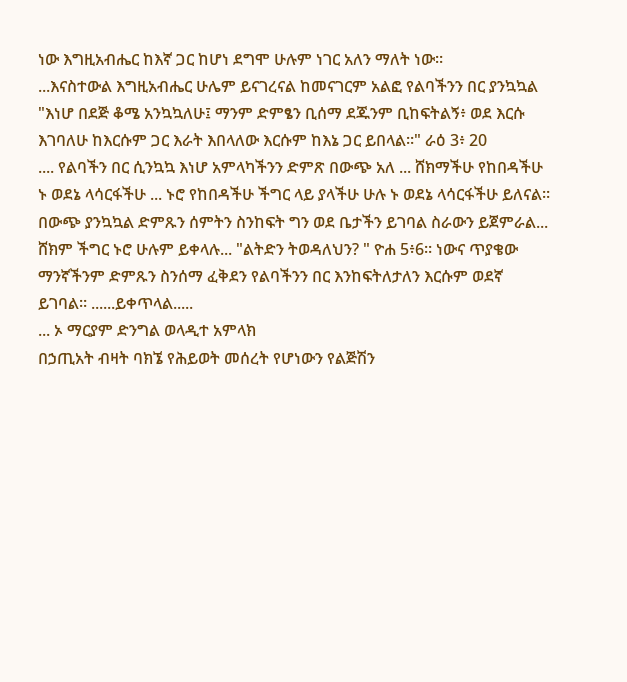ነው እግዚአብሔር ከእኛ ጋር ከሆነ ደግሞ ሁሉም ነገር አለን ማለት ነው።
...እናስተውል እግዚአብሔር ሁሌም ይናገረናል ከመናገርም አልፎ የልባችንን በር ያንኳኳል
"እነሆ በደጅ ቆሜ አንኳኳለሁ፤ ማንም ድምፄን ቢሰማ ደጁንም ቢከፍትልኝ፥ ወደ እርሱ እገባለሁ ከእርሱም ጋር እራት እበላለው እርሱም ከእኔ ጋር ይበላል።" ራዕ 3፥ 20
.... የልባችን በር ሲንኳኳ እነሆ አምላካችንን ድምጽ በውጭ አለ ... ሸክማችሁ የከበዳችሁ ኑ ወደኔ ላሳርፋችሁ ... ኑሮ የከበዳችሁ ችግር ላይ ያላችሁ ሁሉ ኑ ወደኔ ላሳርፋችሁ ይለናል። በውጭ ያንኳኳል ድምጹን ሰምትን ስንከፍት ግን ወደ ቤታችን ይገባል ስራውን ይጀምራል... ሸክም ችግር ኑሮ ሁሉም ይቀላሉ... "ልትድን ትወዳለህን? " ዮሐ 5፥6። ነውና ጥያቄው ማንኛችንም ድምጹን ስንሰማ ፈቅደን የልባችንን በር እንከፍትለታለን እርሱም ወደኛ ይገባል። ......ይቀጥላል.....
... ኦ ማርያም ድንግል ወላዲተ አምላክ
በኃጢአት ብዛት ባክኜ የሕይወት መሰረት የሆነውን የልጅሽን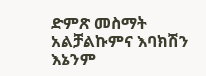ድምጽ መስማት አልቻልኩምና እባክሽን እኔንም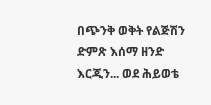በጭንቅ ወቅት የልጅሽን ድምጽ እሰማ ዘንድ እርጂን... ወደ ሕይወቴ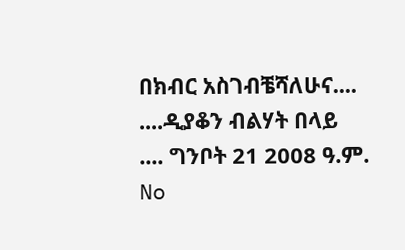በክብር አስገብቼሻለሁና....
....ዲያቆን ብልሃት በላይ
.... ግንቦት 21 2008 ዓ.ም.
No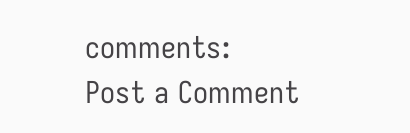comments:
Post a Comment